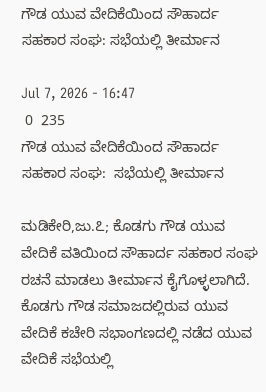ಗೌಡ ಯುವ ವೇದಿಕೆಯಿಂದ ಸೌಹಾರ್ದ ಸಹಕಾರ ಸಂಘ: ಸಭೆಯಲ್ಲಿ ತೀರ್ಮಾನ

Jul 7, 2026 - 16:47
 0  235
ಗೌಡ ಯುವ ವೇದಿಕೆಯಿಂದ ಸೌಹಾರ್ದ ಸಹಕಾರ ಸಂಘ:  ಸಭೆಯಲ್ಲಿ ತೀರ್ಮಾನ

ಮಡಿಕೇರಿ,ಜು.೭; ಕೊಡಗು ಗೌಡ ಯುವ ವೇದಿಕೆ ವತಿಯಿಂದ ಸೌಹಾರ್ದ ಸಹಕಾರ ಸಂಘ ರಚನೆ ಮಾಡಲು ತೀರ್ಮಾನ ಕೈಗೊಳ್ಳಲಾಗಿದೆ. ಕೊಡಗು ಗೌಡ ಸಮಾಜದಲ್ಲಿರುವ ಯುವ ವೇದಿಕೆ ಕಚೇರಿ ಸಭಾಂಗಣದಲ್ಲಿ ನಡೆದ ಯುವ ವೇದಿಕೆ ಸಭೆಯಲ್ಲಿ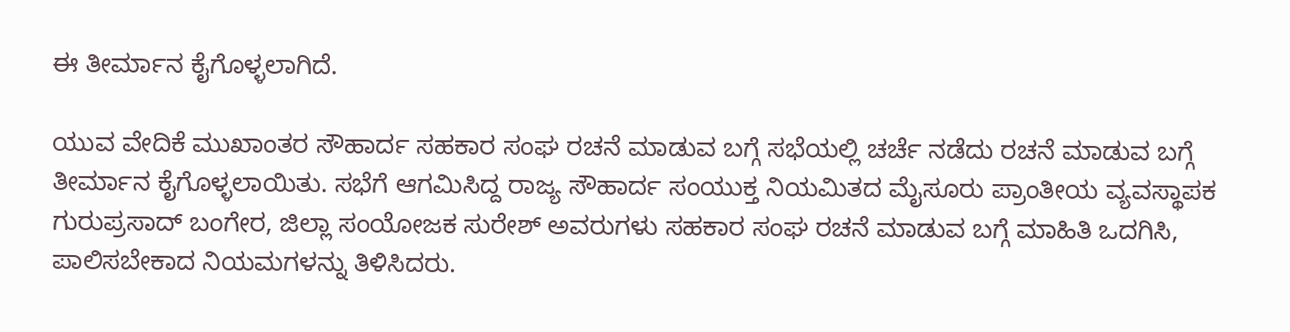ಈ ತೀರ್ಮಾನ ಕೈಗೊಳ್ಳಲಾಗಿದೆ.

ಯುವ ವೇದಿಕೆ ಮುಖಾಂತರ ಸೌಹಾರ್ದ ಸಹಕಾರ ಸಂಘ ರಚನೆ ಮಾಡುವ ಬಗ್ಗೆ ಸಭೆಯಲ್ಲಿ ಚರ್ಚೆ ನಡೆದು ರಚನೆ ಮಾಡುವ ಬಗ್ಗೆ ತೀರ್ಮಾನ ಕೈಗೊಳ್ಳಲಾಯಿತು. ಸಭೆಗೆ ಆಗಮಿಸಿದ್ದ ರಾಜ್ಯ ಸೌಹಾರ್ದ ಸಂಯುಕ್ತ ನಿಯಮಿತದ ಮೈಸೂರು ಪ್ರಾಂತೀಯ ವ್ಯವಸ್ಥಾಪಕ ಗುರುಪ್ರಸಾದ್ ಬಂಗೇರ, ಜಿಲ್ಲಾ ಸಂಯೋಜಕ ಸುರೇಶ್ ಅವರುಗಳು ಸಹಕಾರ ಸಂಘ ರಚನೆ ಮಾಡುವ ಬಗ್ಗೆ ಮಾಹಿತಿ ಒದಗಿಸಿ, ಪಾಲಿಸಬೇಕಾದ ನಿಯಮಗಳನ್ನು ತಿಳಿಸಿದರು.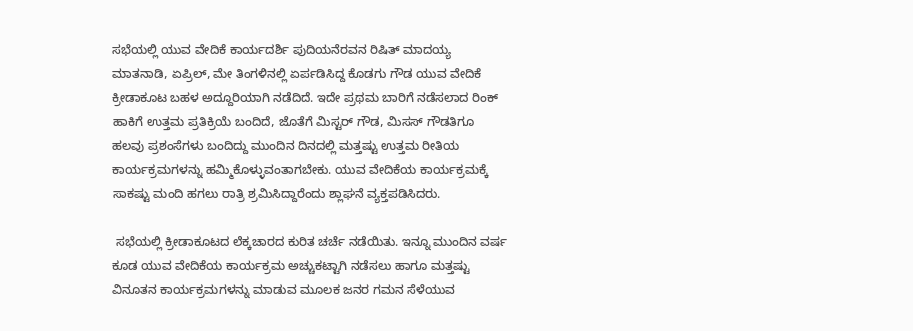ಸಭೆಯಲ್ಲಿ ಯುವ ವೇದಿಕೆ ಕಾರ್ಯದರ್ಶಿ ಪುದಿಯನೆರವನ ರಿಷಿತ್ ಮಾದಯ್ಯ ಮಾತನಾಡಿ, ಏಪ್ರಿಲ್, ಮೇ ತಿಂಗಳಿನಲ್ಲಿ ಏರ್ಪಡಿಸಿದ್ದ ಕೊಡಗು ಗೌಡ ಯುವ ವೇದಿಕೆ ಕ್ರೀಡಾಕೂಟ ಬಹಳ ಅದ್ದೂರಿಯಾಗಿ ನಡೆದಿದೆ. ಇದೇ ಪ್ರಥಮ ಬಾರಿಗೆ ನಡೆಸಲಾದ ರಿಂಕ್ ಹಾಕಿಗೆ ಉತ್ತಮ ಪ್ರತಿಕ್ರಿಯೆ ಬಂದಿದೆ, ಜೊತೆಗೆ ಮಿಸ್ಟರ್ ಗೌಡ, ಮಿಸಸ್ ಗೌಡತಿಗೂ ಹಲವು ಪ್ರಶಂಸೆಗಳು ಬಂದಿದ್ದು ಮುಂದಿನ ದಿನದಲ್ಲಿ ಮತ್ತಷ್ಟು ಉತ್ತಮ ರೀತಿಯ ಕಾರ್ಯಕ್ರಮಗಳನ್ನು ಹಮ್ಮಿಕೊಳ್ಳುವಂತಾಗಬೇಕು. ಯುವ ವೇದಿಕೆಯ ಕಾರ್ಯಕ್ರಮಕ್ಕೆ ಸಾಕಷ್ಟು ಮಂದಿ ಹಗಲು ರಾತ್ರಿ ಶ್ರಮಿಸಿದ್ದಾರೆಂದು ಶ್ಲಾಘನೆ ವ್ಯಕ್ತಪಡಿಸಿದರು.

 ಸಭೆಯಲ್ಲಿ ಕ್ರೀಡಾಕೂಟದ ಲೆಕ್ಕಚಾರದ ಕುರಿತ ಚರ್ಚೆ ನಡೆಯಿತು. ಇನ್ನೂ ಮುಂದಿನ ವರ್ಷ ಕೂಡ ಯುವ ವೇದಿಕೆಯ ಕಾರ್ಯಕ್ರಮ ಅಚ್ಚುಕಟ್ಟಾಗಿ ನಡೆಸಲು ಹಾಗೂ ಮತ್ತಷ್ಟು ವಿನೂತನ ಕಾರ್ಯಕ್ರಮಗಳನ್ನು ಮಾಡುವ ಮೂಲಕ ಜನರ ಗಮನ ಸೆಳೆಯುವ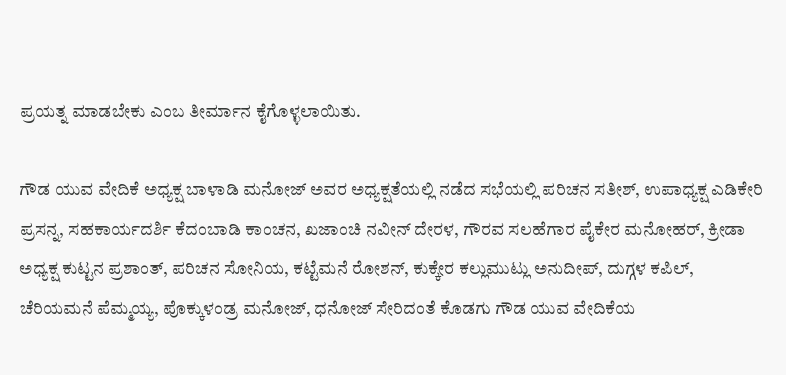ಪ್ರಯತ್ನ ಮಾಡಬೇಕು ಎಂಬ ತೀರ್ಮಾನ ಕೈಗೊಳ್ಳಲಾಯಿತು.

ಗೌಡ ಯುವ ವೇದಿಕೆ ಅಧ್ಯಕ್ಷ ಬಾಳಾಡಿ ಮನೋಜ್ ಅವರ ಅಧ್ಯಕ್ಷತೆಯಲ್ಲಿ ನಡೆದ ಸಭೆಯಲ್ಲಿ ಪರಿಚನ ಸತೀಶ್, ಉಪಾಧ್ಯಕ್ಷ ಎಡಿಕೇರಿ ಪ್ರಸನ್ನ, ಸಹಕಾರ್ಯದರ್ಶಿ ಕೆದಂಬಾಡಿ ಕಾಂಚನ, ಖಜಾಂಚಿ ನವೀನ್ ದೇರಳ, ಗೌರವ ಸಲಹೆಗಾರ ಪೈಕೇರ ಮನೋಹರ್, ಕ್ರೀಡಾ ಅಧ್ಯಕ್ಷ ಕುಟ್ಟನ ಪ್ರಶಾಂತ್, ಪರಿಚನ ಸೋನಿಯ, ಕಟ್ಟೆಮನೆ ರೋಶನ್, ಕುಕ್ಕೇರ ಕಲ್ಲುಮುಟ್ಲು ಅನುದೀಪ್, ದುಗ್ಗಳ ಕಪಿಲ್, ಚೆರಿಯಮನೆ ಪೆಮ್ಮಯ್ಯ, ಪೊಕ್ಕುಳಂಡ್ರ ಮನೋಜ್, ಧನೋಜ್ ಸೇರಿದಂತೆ ಕೊಡಗು ಗೌಡ ಯುವ ವೇದಿಕೆಯ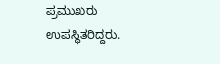ಪ್ರಮುಖರು ಉಪಸ್ಥಿತರಿದ್ದರು.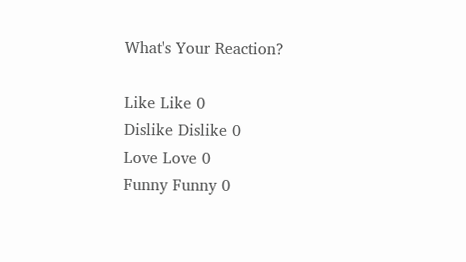What's Your Reaction?

Like Like 0
Dislike Dislike 0
Love Love 0
Funny Funny 0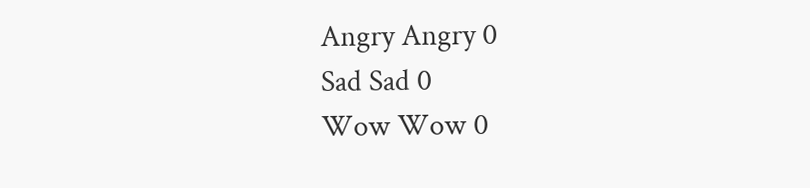Angry Angry 0
Sad Sad 0
Wow Wow 0